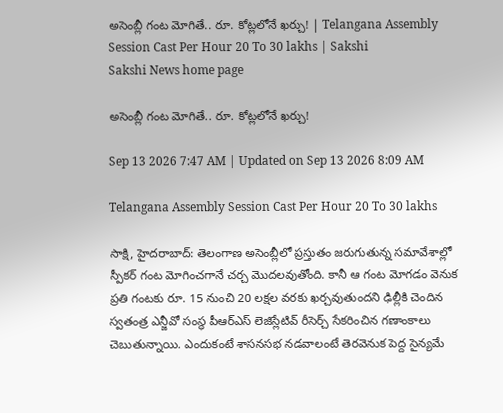అసెంబ్లీ గంట మోగితే.. రూ. కోట్లలోనే ఖర్చు! | Telangana Assembly Session Cast Per Hour 20 To 30 lakhs | Sakshi
Sakshi News home page

అసెంబ్లీ గంట మోగితే.. రూ. కోట్లలోనే ఖర్చు!

Sep 13 2026 7:47 AM | Updated on Sep 13 2026 8:09 AM

Telangana Assembly Session Cast Per Hour 20 To 30 lakhs

సాక్షి, హైదరాబాద్‌: తెలంగాణ అసెంబ్లీలో ప్రస్తుతం జరుగుతున్న సమావేశాల్లో స్పీకర్‌ గంట మోగించగానే చర్చ మొదలవుతోంది. కానీ ఆ గంట మోగడం వెనుక ప్రతి గంటకు రూ. 15 నుంచి 20 లక్షల వరకు ఖర్చవుతుందని ఢిల్లీకి చెందిన స్వతంత్ర ఎన్జీవో సంస్థ పీఆర్‌ఎస్‌ లెజిస్లేటివ్‌ రీసెర్చ్‌ సేకరించిన గణాంకాలు చెబుతున్నాయి. ఎందుకంటే శాసనసభ నడవాలంటే తెరవెనుక పెద్ద సైన్యమే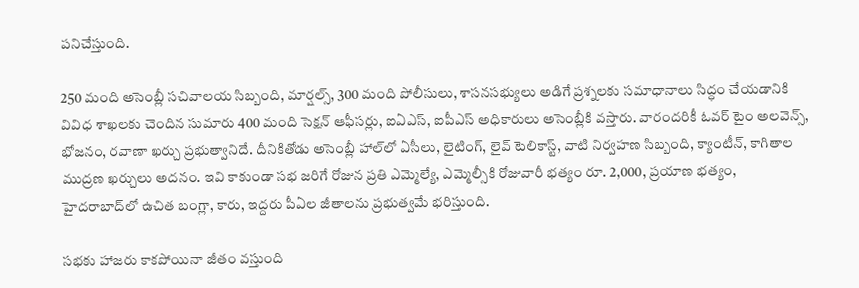పనిచేస్తుంది.

250 మంది అసెంబ్లీ సచివాలయ సిబ్బంది, మార్షల్స్, 300 మంది పోలీసులు, శాసనసభ్యులు అడిగే ప్రశ్నలకు సమాధానాలు సిద్ధం చేయడానికి వివిధ శాఖలకు చెందిన సుమారు 400 మంది సెక్షన్‌ ఆఫీసర్లు, ఐఏఎస్, ఐపీఎస్‌ అధికారులు అసెంబ్లీకి వస్తారు. వారందరికీ ఓవర్‌ టైం అలవెన్స్, భోజనం, రవాణా ఖర్చు ప్రభుత్వానిదే. దీనికితోడు అసెంబ్లీ హాల్‌లో ఏసీలు, లైటింగ్, లైవ్‌ టెలికాస్ట్, వాటి నిర్వహణ సిబ్బంది, క్యాంటీన్, కాగితాల ముద్రణ ఖర్చులు అదనం. ఇవి కాకుండా సభ జరిగే రోజున ప్రతి ఎమ్మెల్యే, ఎమ్మెల్సీకి రోజువారీ భత్యం రూ. 2,000, ప్రయాణ భత్యం, హైదరాబాద్‌లో ఉచిత బంగ్లా, కారు, ఇద్దరు పీఏల జీతాలను ప్రభుత్వమే భరిస్తుంది.

సభకు హాజరు కాకపోయినా జీతం వస్తుంది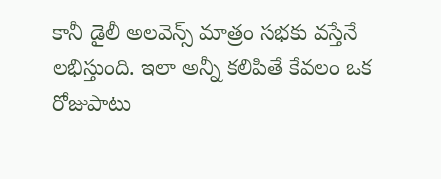కానీ డైలీ అలవెన్స్‌ మాత్రం సభకు వస్తేనే లభిస్తుంది. ఇలా అన్నీ కలిపితే కేవలం ఒక రోజుపాటు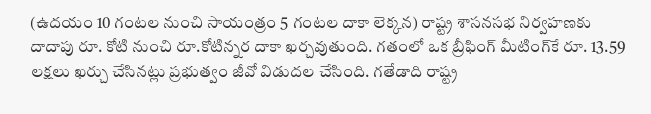(ఉదయం 10 గంటల నుంచి సాయంత్రం 5 గంటల దాకా లెక్కన) రాష్ట్ర శాసనసభ నిర్వహణకు దాదాపు రూ. కోటి నుంచి రూ.కోటిన్నర దాకా ఖర్చవుతుంది. గతంలో ఒక బ్రీఫింగ్‌ మీటింగ్‌కే రూ. 13.59 లక్షలు ఖర్చు చేసినట్లు ప్రభుత్వం జీవో విడుదల చేసింది. గతేడాది రాష్ట్ర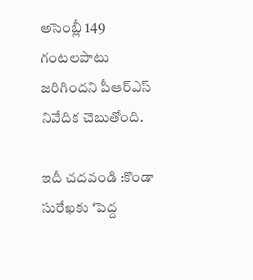అసెంబ్లీ 149 గంటలపాటు జరిగిందని పీఆర్‌ఎస్‌ నివేదిక చెబుతోంది.

ఇదీ చదవండి :కొండా సురేఖకు ‘పెద్ద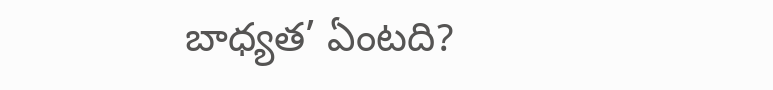బాధ్యత’ ఏంటది?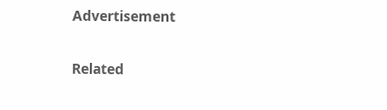Advertisement

Related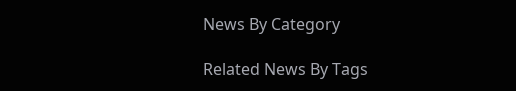News By Category

Related News By Tags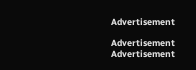Advertisement

Advertisement
Advertisement